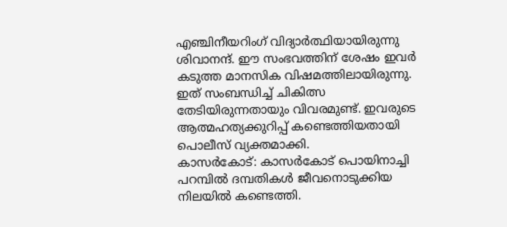എഞ്ചിനീയറിംഗ് വിദ്യാർത്ഥിയായിരുന്നു ശിവാനന്ദ്. ഈ സംഭവത്തിന് ശേഷം ഇവർ കടുത്ത മാനസിക വിഷമത്തിലായിരുന്നു. ഇത് സംബന്ധിച്ച് ചികിത്സ തേടിയിരുന്നതായും വിവരമുണ്ട്. ഇവരുടെ ആത്മഹത്യക്കുറിപ്പ് കണ്ടെത്തിയതായി പൊലീസ് വ്യക്തമാക്കി.
കാസർകോട്: കാസർകോട് പൊയിനാച്ചി പറമ്പിൽ ദമ്പതികൾ ജീവനൊടുക്കിയ നിലയിൽ കണ്ടെത്തി.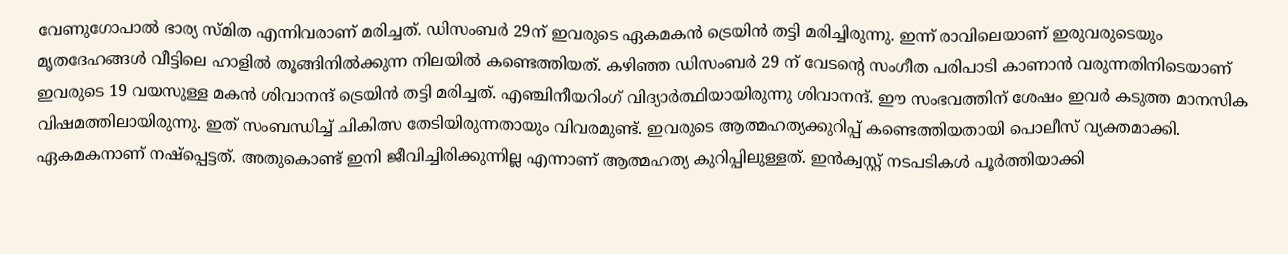വേണുഗോപാൽ ഭാര്യ സ്മിത എന്നിവരാണ് മരിച്ചത്. ഡിസംബർ 29ന് ഇവരുടെ ഏകമകൻ ട്രെയിൻ തട്ടി മരിച്ചിരുന്നു. ഇന്ന് രാവിലെയാണ് ഇരുവരുടെയും മൃതദേഹങ്ങൾ വീട്ടിലെ ഹാളിൽ തൂങ്ങിനിൽക്കുന്ന നിലയിൽ കണ്ടെത്തിയത്. കഴിഞ്ഞ ഡിസംബർ 29 ന് വേടന്റെ സംഗീത പരിപാടി കാണാൻ വരുന്നതിനിടെയാണ് ഇവരുടെ 19 വയസുള്ള മകൻ ശിവാനന്ദ് ട്രെയിൻ തട്ടി മരിച്ചത്. എഞ്ചിനീയറിംഗ് വിദ്യാർത്ഥിയായിരുന്നു ശിവാനന്ദ്. ഈ സംഭവത്തിന് ശേഷം ഇവർ കടുത്ത മാനസിക വിഷമത്തിലായിരുന്നു. ഇത് സംബന്ധിച്ച് ചികിത്സ തേടിയിരുന്നതായും വിവരമുണ്ട്. ഇവരുടെ ആത്മഹത്യക്കുറിപ്പ് കണ്ടെത്തിയതായി പൊലീസ് വ്യക്തമാക്കി. ഏകമകനാണ് നഷ്പ്പെട്ടത്. അതുകൊണ്ട് ഇനി ജീവിച്ചിരിക്കുന്നില്ല എന്നാണ് ആത്മഹത്യ കുറിപ്പിലുള്ളത്. ഇൻക്വസ്റ്റ് നടപടികൾ പൂർത്തിയാക്കി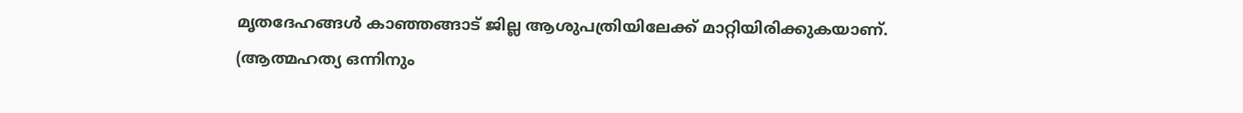മൃതദേഹങ്ങൾ കാഞ്ഞങ്ങാട് ജില്ല ആശുപത്രിയിലേക്ക് മാറ്റിയിരിക്കുകയാണ്.
(ആത്മഹത്യ ഒന്നിനും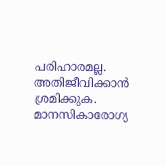പരിഹാരമല്ല. അതിജീവിക്കാൻ ശ്രമിക്കുക. മാനസികാരോഗ്യ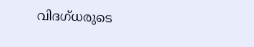വിദഗ്ധരുടെ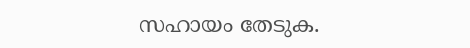സഹായം തേടുക.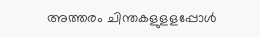അത്തരം ചിന്തകളുളളപ്പോൾ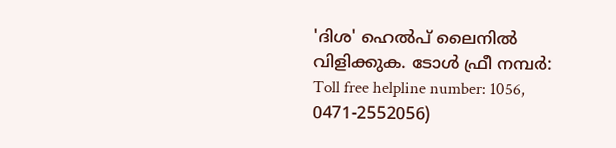'ദിശ' ഹെൽപ് ലൈനിൽ വിളിക്കുക. ടോൾ ഫ്രീ നമ്പർ: Toll free helpline number: 1056, 0471-2552056)